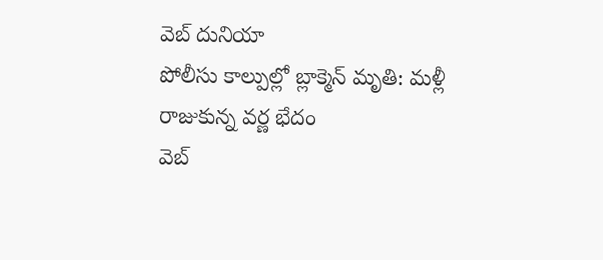వెబ్ దునియా
పోలీసు కాల్పుల్లో బ్లాక్మెన్ మృతి: మళ్లీ రాజుకున్న వర్ణ భేదం
వెబ్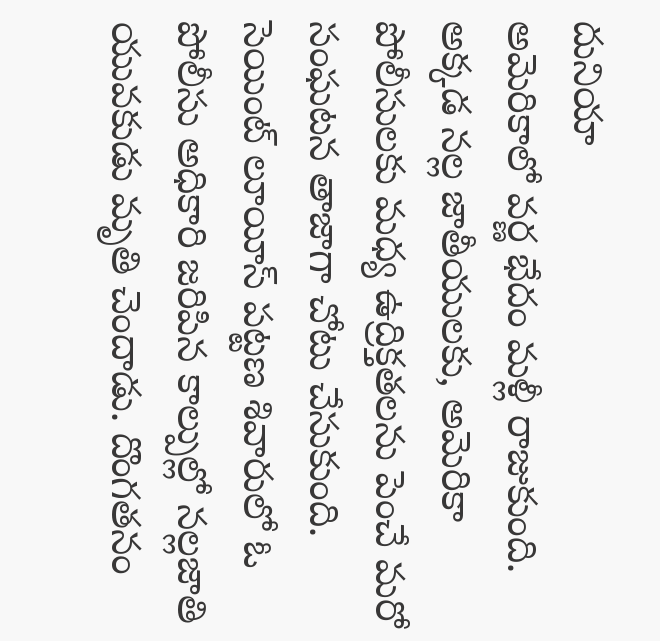దునియా
అమెరికాలో వర్ణ భేదం మళ్లీ రాజుకుంది. అక్కడ నల్ల జాతీయులకు, అమెరికా పోలీసులకు మధ్య ఉద్రిక్తతలను పెంచే మరో సంఘటన తాజాగా చోటు చేసుకుంది. సెయింట్ లూయీస్ పట్టణ శివారులో ఓ పోలీసు అధికారి జరిపిన కాల్పుల్లో నల్లజాతి యువకుడు మృతి చెందాడు. దొంగతనం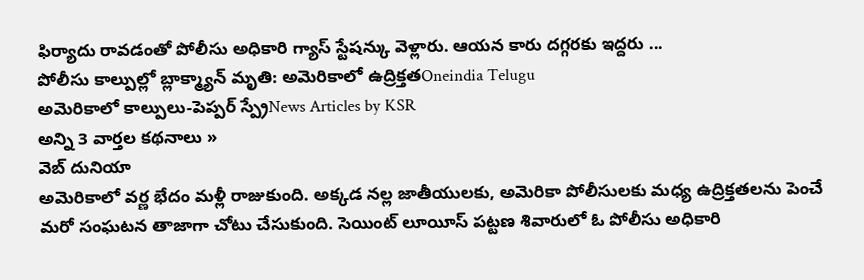ఫిర్యాదు రావడంతో పోలీసు అధికారి గ్యాస్ స్టేషన్కు వెళ్లారు. ఆయన కారు దగ్గరకు ఇద్దరు ...
పోలీసు కాల్పుల్లో బ్లాక్మ్యాన్ మృతి: అమెరికాలో ఉద్రిక్తతOneindia Telugu
అమెరికాలో కాల్పులు-పెప్పర్ స్ప్రేNews Articles by KSR
అన్ని 3 వార్తల కథనాలు »
వెబ్ దునియా
అమెరికాలో వర్ణ భేదం మళ్లీ రాజుకుంది. అక్కడ నల్ల జాతీయులకు, అమెరికా పోలీసులకు మధ్య ఉద్రిక్తతలను పెంచే మరో సంఘటన తాజాగా చోటు చేసుకుంది. సెయింట్ లూయీస్ పట్టణ శివారులో ఓ పోలీసు అధికారి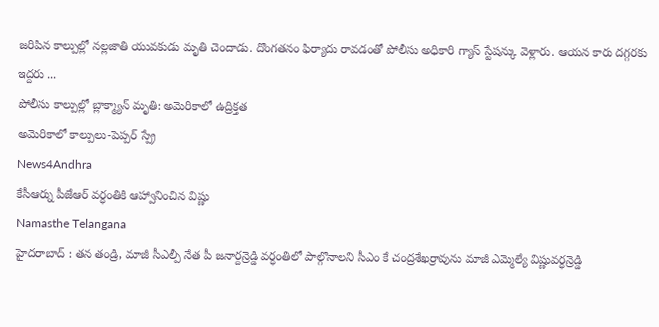జరిపిన కాల్పుల్లో నల్లజాతి యువకుడు మృతి చెందాడు. దొంగతనం ఫిర్యాదు రావడంతో పోలీసు అధికారి గ్యాస్ స్టేషన్కు వెళ్లారు. ఆయన కారు దగ్గరకు ఇద్దరు ...
పోలీసు కాల్పుల్లో బ్లాక్మ్యాన్ మృతి: అమెరికాలో ఉద్రిక్తత
అమెరికాలో కాల్పులు-పెప్పర్ స్ప్రే
News4Andhra
కేసీఆర్ను పీజేఆర్ వర్ధంతికి ఆహ్వానించిన విష్ణు
Namasthe Telangana
హైదరాబాద్ : తన తండ్రి, మాజీ సీఎల్పీ నేత పీ జనార్దన్రెడ్డి వర్ధంతిలో పాల్గొనాలని సీఎం కే చంద్రశేఖర్రావును మాజీ ఎమ్మెల్యే విష్ణువర్ధన్రెడ్డి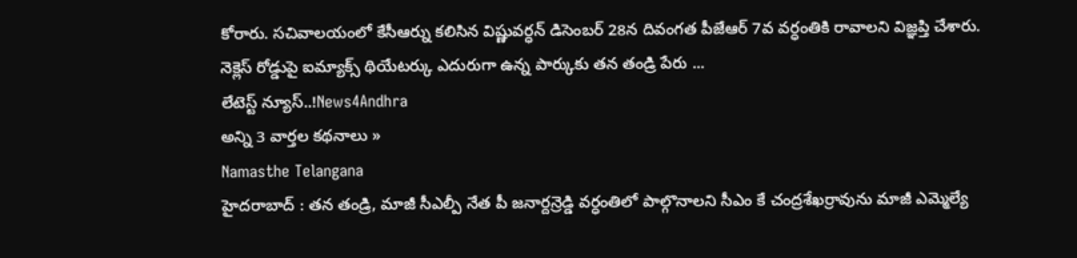కోరారు. సచివాలయంలో కేసీఆర్ను కలిసిన విష్ణువర్ధన్ డిసెంబర్ 28న దివంగత పీజేఆర్ 7వ వర్ధంతికి రావాలని విజ్ఞప్తి చేశారు. నెక్లెస్ రోడ్డుపై ఐమ్యాక్స్ థియేటర్కు ఎదురుగా ఉన్న పార్కుకు తన తండ్రి పేరు ...
లేటెస్ట్ న్యూస్..!News4Andhra
అన్ని 3 వార్తల కథనాలు »
Namasthe Telangana
హైదరాబాద్ : తన తండ్రి, మాజీ సీఎల్పీ నేత పీ జనార్దన్రెడ్డి వర్ధంతిలో పాల్గొనాలని సీఎం కే చంద్రశేఖర్రావును మాజీ ఎమ్మెల్యే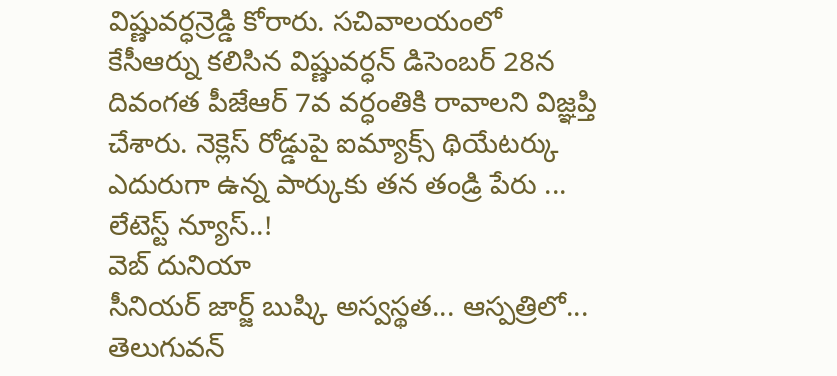విష్ణువర్ధన్రెడ్డి కోరారు. సచివాలయంలో కేసీఆర్ను కలిసిన విష్ణువర్ధన్ డిసెంబర్ 28న దివంగత పీజేఆర్ 7వ వర్ధంతికి రావాలని విజ్ఞప్తి చేశారు. నెక్లెస్ రోడ్డుపై ఐమ్యాక్స్ థియేటర్కు ఎదురుగా ఉన్న పార్కుకు తన తండ్రి పేరు ...
లేటెస్ట్ న్యూస్..!
వెబ్ దునియా
సీనియర్ జార్జ్ బుష్కి అస్వస్థత... ఆస్పత్రిలో...
తెలుగువన్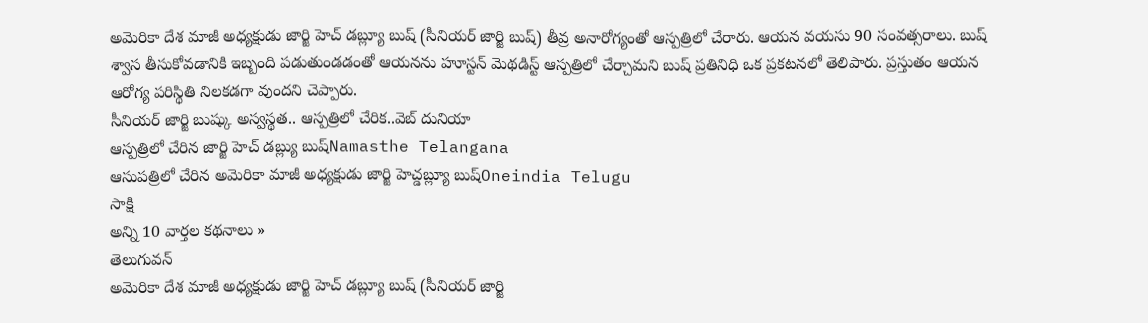అమెరికా దేశ మాజీ అధ్యక్షుడు జార్జి హెచ్ డబ్ల్యూ బుష్ (సీనియర్ జార్జి బుష్) తీవ్ర అనారోగ్యంతో ఆస్పత్రిలో చేరారు. ఆయన వయసు 90 సంవత్సరాలు. బుష్ శ్వాస తీసుకోవడానికి ఇబ్బంది పడుతుండడంతో ఆయనను హూస్టన్ మెథడిస్ట్ ఆస్పత్రిలో చేర్చామని బుష్ ప్రతినిధి ఒక ప్రకటనలో తెలిపారు. ప్రస్తుతం ఆయన ఆరోగ్య పరిస్థితి నిలకడగా వుందని చెప్పారు.
సీనియర్ జార్జి బుష్కు అస్వస్థత.. ఆస్పత్రిలో చేరిక..వెబ్ దునియా
ఆస్పత్రిలో చేరిన జార్జి హెచ్ డబ్ల్యు బుష్Namasthe Telangana
ఆసుపత్రిలో చేరిన అమెరికా మాజీ అధ్యక్షుడు జార్జి హెచ్డబ్ల్యూ బుష్Oneindia Telugu
సాక్షి
అన్ని 10 వార్తల కథనాలు »
తెలుగువన్
అమెరికా దేశ మాజీ అధ్యక్షుడు జార్జి హెచ్ డబ్ల్యూ బుష్ (సీనియర్ జార్జి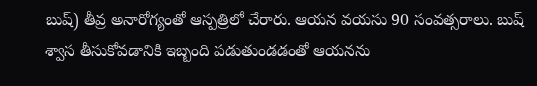బుష్) తీవ్ర అనారోగ్యంతో ఆస్పత్రిలో చేరారు. ఆయన వయసు 90 సంవత్సరాలు. బుష్ శ్వాస తీసుకోవడానికి ఇబ్బంది పడుతుండడంతో ఆయనను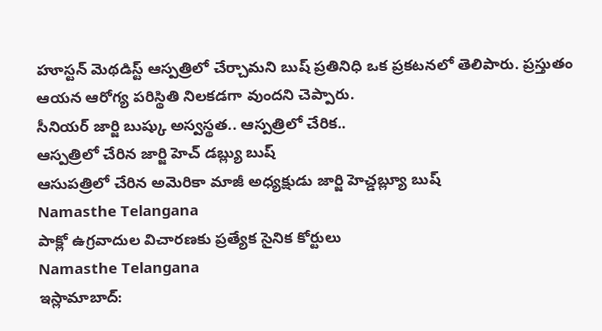హూస్టన్ మెథడిస్ట్ ఆస్పత్రిలో చేర్చామని బుష్ ప్రతినిధి ఒక ప్రకటనలో తెలిపారు. ప్రస్తుతం ఆయన ఆరోగ్య పరిస్థితి నిలకడగా వుందని చెప్పారు.
సీనియర్ జార్జి బుష్కు అస్వస్థత.. ఆస్పత్రిలో చేరిక..
ఆస్పత్రిలో చేరిన జార్జి హెచ్ డబ్ల్యు బుష్
ఆసుపత్రిలో చేరిన అమెరికా మాజీ అధ్యక్షుడు జార్జి హెచ్డబ్ల్యూ బుష్
Namasthe Telangana
పాక్లో ఉగ్రవాదుల విచారణకు ప్రత్యేక సైనిక కోర్టులు
Namasthe Telangana
ఇస్లామాబాద్: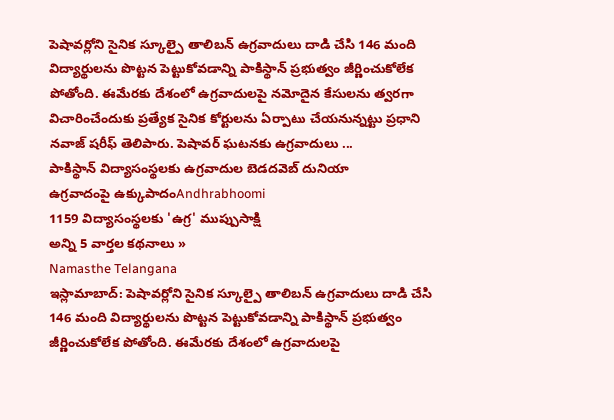పెషావర్లోని సైనిక స్కూల్పై తాలిబన్ ఉగ్రవాదులు దాడి చేసి 146 మంది విద్యార్థులను పొట్టన పెట్టుకోవడాన్ని పాకిస్థాన్ ప్రభుత్వం జీర్ణించుకోలేక పోతోంది. ఈమేరకు దేశంలో ఉగ్రవాదులపై నమోదైన కేసులను త్వరగా విచారించేందుకు ప్రత్యేక సైనిక కోర్టులను ఏర్పాటు చేయనున్నట్టు ప్రధాని నవాజ్ షరీఫ్ తెలిపారు. పెషావర్ ఘటనకు ఉగ్రవాదులు ...
పాకిస్థాన్ విద్యాసంస్థలకు ఉగ్రవాదుల బెడదవెబ్ దునియా
ఉగ్రవాదంపై ఉక్కుపాదంAndhrabhoomi
1159 విద్యాసంస్థలకు 'ఉగ్ర' ముప్పుసాక్షి
అన్ని 5 వార్తల కథనాలు »
Namasthe Telangana
ఇస్లామాబాద్: పెషావర్లోని సైనిక స్కూల్పై తాలిబన్ ఉగ్రవాదులు దాడి చేసి 146 మంది విద్యార్థులను పొట్టన పెట్టుకోవడాన్ని పాకిస్థాన్ ప్రభుత్వం జీర్ణించుకోలేక పోతోంది. ఈమేరకు దేశంలో ఉగ్రవాదులపై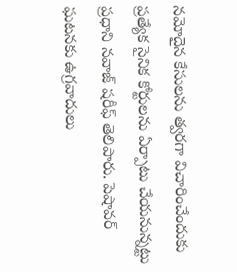నమోదైన కేసులను త్వరగా విచారించేందుకు ప్రత్యేక సైనిక కోర్టులను ఏర్పాటు చేయనున్నట్టు ప్రధాని నవాజ్ షరీఫ్ తెలిపారు. పెషావర్ ఘటనకు ఉగ్రవాదులు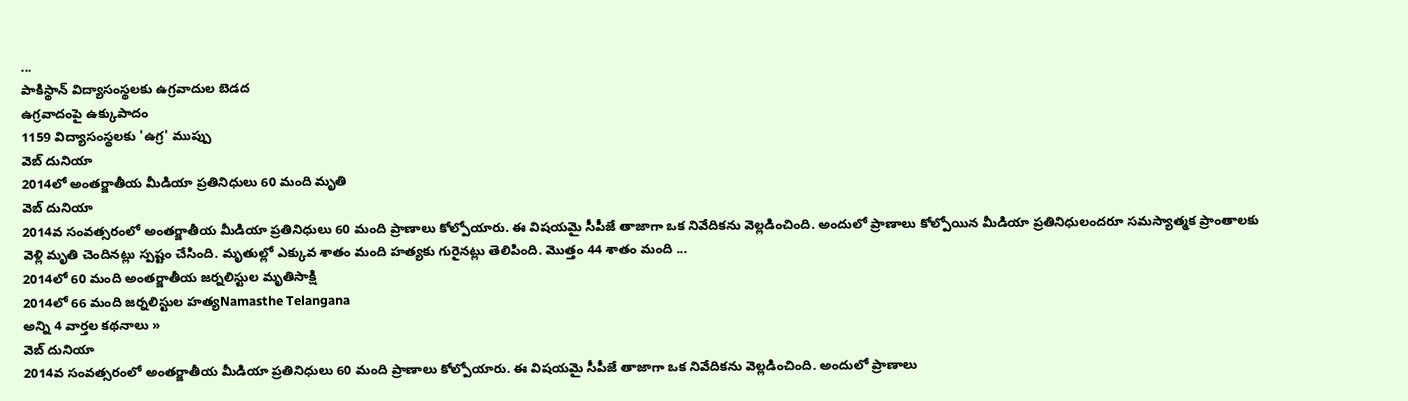...
పాకిస్థాన్ విద్యాసంస్థలకు ఉగ్రవాదుల బెడద
ఉగ్రవాదంపై ఉక్కుపాదం
1159 విద్యాసంస్థలకు 'ఉగ్ర' ముప్పు
వెబ్ దునియా
2014లో అంతర్జాతీయ మీడియా ప్రతినిధులు 60 మంది మృతి
వెబ్ దునియా
2014వ సంవత్సరంలో అంతర్జాతీయ మీడియా ప్రతినిధులు 60 మంది ప్రాణాలు కోల్పోయారు. ఈ విషయమై సీపీజే తాజాగా ఒక నివేదికను వెల్లడించింది. అందులో ప్రాణాలు కోల్పోయిన మీడియా ప్రతినిధులందరూ సమస్యాత్మక ప్రాంతాలకు వెళ్లి మృతి చెందినట్లు స్పష్టం చేసింది. మృతుల్లో ఎక్కువ శాతం మంది హత్యకు గురైనట్లు తెలిపింది. మొత్తం 44 శాతం మంది ...
2014లో 60 మంది అంతర్జాతీయ జర్నలిస్టుల మృతిసాక్షి
2014లో 66 మంది జర్నలిస్టుల హత్యNamasthe Telangana
అన్ని 4 వార్తల కథనాలు »
వెబ్ దునియా
2014వ సంవత్సరంలో అంతర్జాతీయ మీడియా ప్రతినిధులు 60 మంది ప్రాణాలు కోల్పోయారు. ఈ విషయమై సీపీజే తాజాగా ఒక నివేదికను వెల్లడించింది. అందులో ప్రాణాలు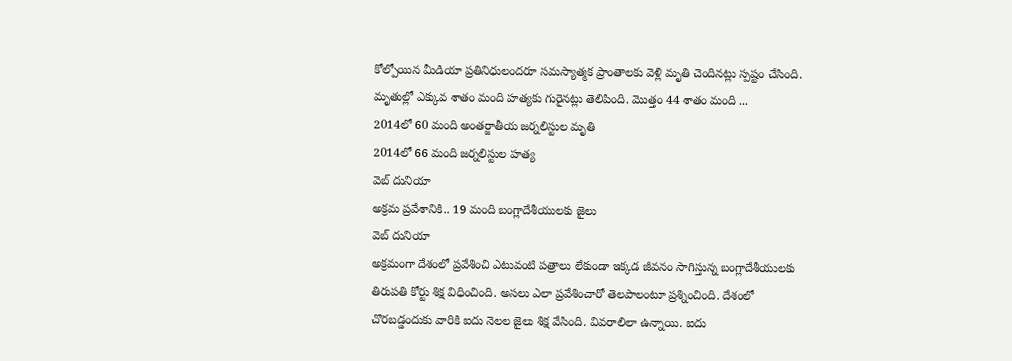కోల్పోయిన మీడియా ప్రతినిధులందరూ సమస్యాత్మక ప్రాంతాలకు వెళ్లి మృతి చెందినట్లు స్పష్టం చేసింది. మృతుల్లో ఎక్కువ శాతం మంది హత్యకు గురైనట్లు తెలిపింది. మొత్తం 44 శాతం మంది ...
2014లో 60 మంది అంతర్జాతీయ జర్నలిస్టుల మృతి
2014లో 66 మంది జర్నలిస్టుల హత్య
వెబ్ దునియా
అక్రమ ప్రవేశానికి.. 19 మంది బంగ్లాదేశీయులకు జైలు
వెబ్ దునియా
అక్రమంగా దేశంలో ప్రవేశించి ఎటువంటి పత్రాలు లేకుండా ఇక్కడ జీవనం సాగిస్తున్న బంగ్లాదేశీయులకు తిరుపతి కోర్టు శిక్ష విధించింది. అసలు ఎలా ప్రవేశించారో తెలపాలంటూ ప్రశ్నించింది. దేశంలో చొరబడ్డందుకు వారికి ఐదు నెలల జైలు శిక్ష వేసింది. వివరాలిలా ఉన్నాయి. ఐదు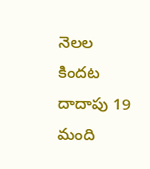నెలల కిందట దాదాపు 19 మంది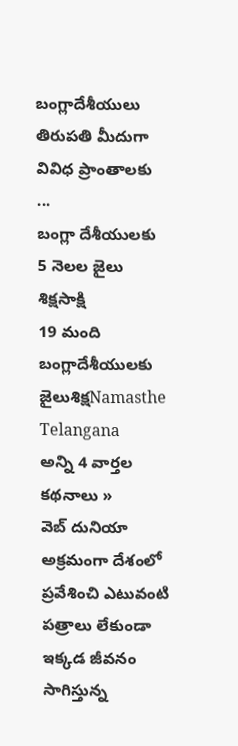బంగ్లాదేశీయులు తిరుపతి మీదుగా వివిధ ప్రాంతాలకు ...
బంగ్లా దేశీయులకు 5 నెలల జైలు శిక్షసాక్షి
19 మంది బంగ్లాదేశీయులకు జైలుశిక్షNamasthe Telangana
అన్ని 4 వార్తల కథనాలు »
వెబ్ దునియా
అక్రమంగా దేశంలో ప్రవేశించి ఎటువంటి పత్రాలు లేకుండా ఇక్కడ జీవనం సాగిస్తున్న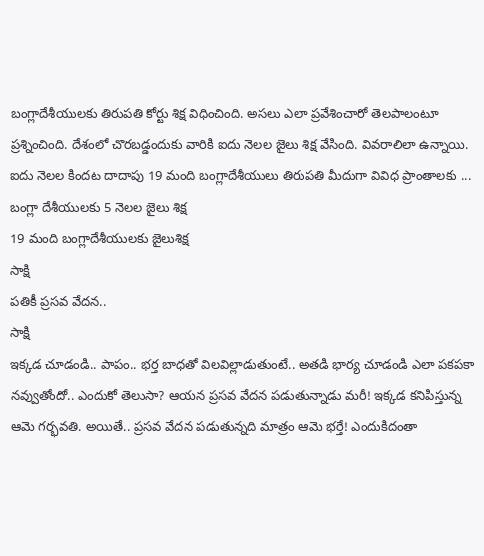బంగ్లాదేశీయులకు తిరుపతి కోర్టు శిక్ష విధించింది. అసలు ఎలా ప్రవేశించారో తెలపాలంటూ ప్రశ్నించింది. దేశంలో చొరబడ్డందుకు వారికి ఐదు నెలల జైలు శిక్ష వేసింది. వివరాలిలా ఉన్నాయి. ఐదు నెలల కిందట దాదాపు 19 మంది బంగ్లాదేశీయులు తిరుపతి మీదుగా వివిధ ప్రాంతాలకు ...
బంగ్లా దేశీయులకు 5 నెలల జైలు శిక్ష
19 మంది బంగ్లాదేశీయులకు జైలుశిక్ష
సాక్షి
పతికీ ప్రసవ వేదన..
సాక్షి
ఇక్కడ చూడండి.. పాపం.. భర్త బాధతో విలవిల్లాడుతుంటే.. అతడి భార్య చూడండి ఎలా పకపకా నవ్వుతోందో.. ఎందుకో తెలుసా? ఆయన ప్రసవ వేదన పడుతున్నాడు మరీ! ఇక్కడ కనిపిస్తున్న ఆమె గర్భవతి. అయితే.. ప్రసవ వేదన పడుతున్నది మాత్రం ఆమె భర్తే! ఎందుకిదంతా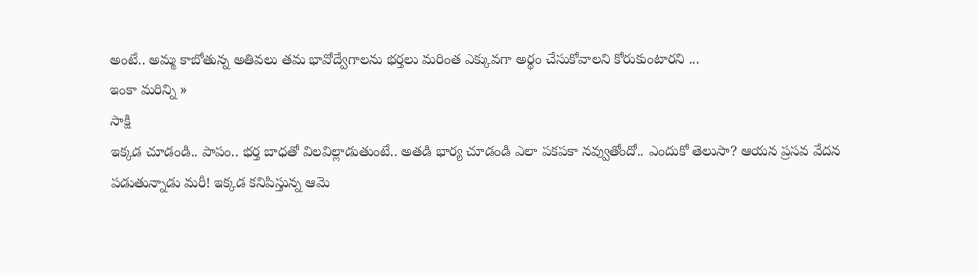అంటే.. అమ్మ కాబోతున్న అతివలు తమ భావోద్వేగాలను భర్తలు మరింత ఎక్కువగా అర్థం చేసుకోవాలని కోరుకుంటారని ...
ఇంకా మరిన్ని »
సాక్షి
ఇక్కడ చూడండి.. పాపం.. భర్త బాధతో విలవిల్లాడుతుంటే.. అతడి భార్య చూడండి ఎలా పకపకా నవ్వుతోందో.. ఎందుకో తెలుసా? ఆయన ప్రసవ వేదన పడుతున్నాడు మరీ! ఇక్కడ కనిపిస్తున్న ఆమె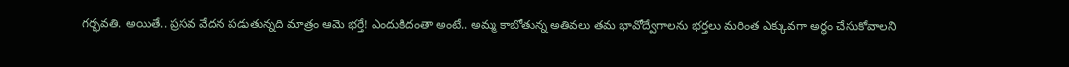గర్భవతి. అయితే.. ప్రసవ వేదన పడుతున్నది మాత్రం ఆమె భర్తే! ఎందుకిదంతా అంటే.. అమ్మ కాబోతున్న అతివలు తమ భావోద్వేగాలను భర్తలు మరింత ఎక్కువగా అర్థం చేసుకోవాలని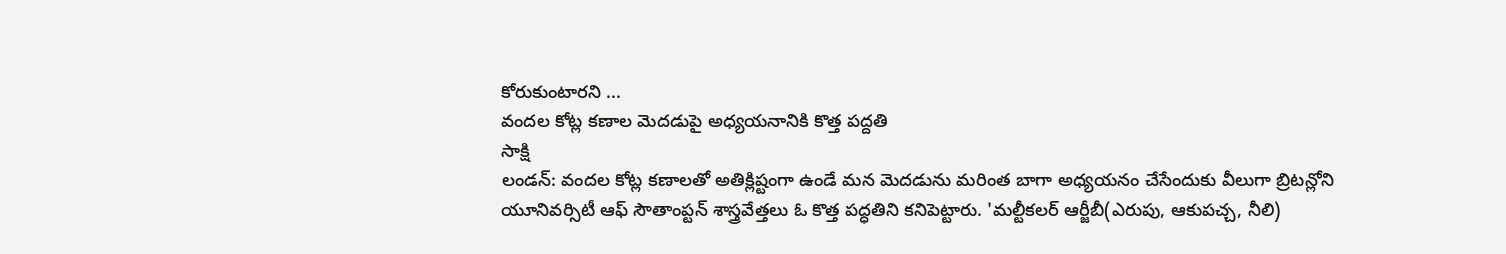కోరుకుంటారని ...
వందల కోట్ల కణాల మెదడుపై అధ్యయనానికి కొత్త పద్దతి
సాక్షి
లండన్: వందల కోట్ల కణాలతో అతిక్లిష్టంగా ఉండే మన మెదడును మరింత బాగా అధ్యయనం చేసేందుకు వీలుగా బ్రిటన్లోని యూనివర్సిటీ ఆఫ్ సౌతాంప్టన్ శాస్త్రవేత్తలు ఓ కొత్త పద్ధతిని కనిపెట్టారు. 'మల్టీకలర్ ఆర్జీబీ(ఎరుపు, ఆకుపచ్చ, నీలి)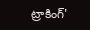ట్రాకింగ్'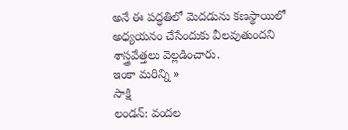అనే ఈ పద్ధతిలో మెదడును కణస్థాయిలో అధ్యయనం చేసేందుకు వీలవుతుందని శాస్త్రవేత్తలు వెల్లడించారు.
ఇంకా మరిన్ని »
సాక్షి
లండన్: వందల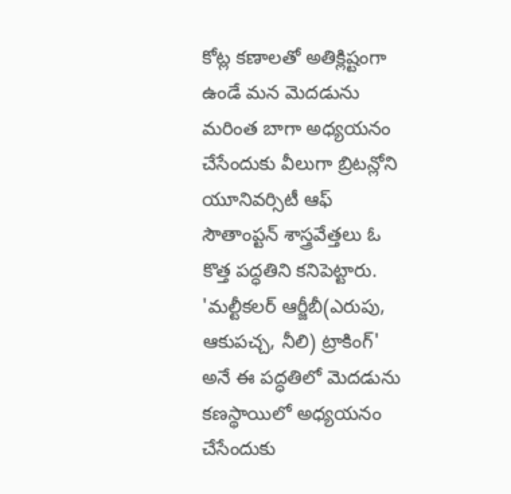కోట్ల కణాలతో అతిక్లిష్టంగా ఉండే మన మెదడును మరింత బాగా అధ్యయనం చేసేందుకు వీలుగా బ్రిటన్లోని యూనివర్సిటీ ఆఫ్ సౌతాంప్టన్ శాస్త్రవేత్తలు ఓ కొత్త పద్ధతిని కనిపెట్టారు. 'మల్టీకలర్ ఆర్జీబీ(ఎరుపు, ఆకుపచ్చ, నీలి) ట్రాకింగ్' అనే ఈ పద్ధతిలో మెదడును కణస్థాయిలో అధ్యయనం చేసేందుకు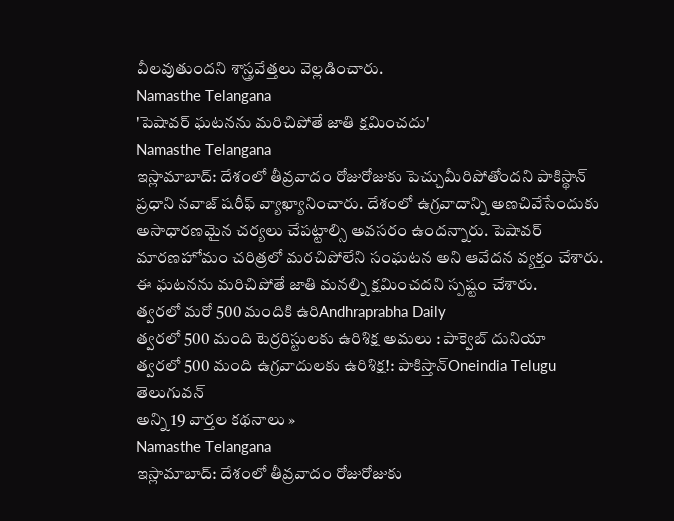వీలవుతుందని శాస్త్రవేత్తలు వెల్లడించారు.
Namasthe Telangana
'పెషావర్ ఘటనను మరిచిపోతే జాతి క్షమించదు'
Namasthe Telangana
ఇస్లామాబాద్: దేశంలో తీవ్రవాదం రోజురోజుకు పెచ్చుమీరిపోతోందని పాకిస్థాన్ ప్రధాని నవాజ్ షరీఫ్ వ్యాఖ్యానించారు. దేశంలో ఉగ్రవాదాన్ని అణచివేసేందుకు అసాధారణమైన చర్యలు చేపట్టాల్సి అవసరం ఉందన్నారు. పెషావర్ మారణహోమం చరిత్రలో మరచిపోలేని సంఘటన అని ఆవేదన వ్యక్తం చేశారు. ఈ ఘటనను మరిచిపోతే జాతి మనల్ని క్షమించదని స్పష్టం చేశారు.
త్వరలో మరో 500 మందికి ఉరిAndhraprabha Daily
త్వరలో 500 మంది టెర్రరిస్టులకు ఉరిశిక్ష అమలు : పాక్వెబ్ దునియా
త్వరలో 500 మంది ఉగ్రవాదులకు ఉరిశిక్ష!: పాకిస్తాన్Oneindia Telugu
తెలుగువన్
అన్ని 19 వార్తల కథనాలు »
Namasthe Telangana
ఇస్లామాబాద్: దేశంలో తీవ్రవాదం రోజురోజుకు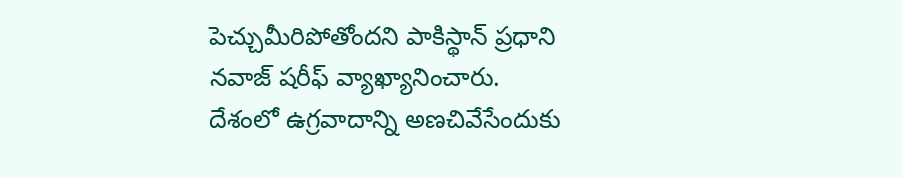పెచ్చుమీరిపోతోందని పాకిస్థాన్ ప్రధాని నవాజ్ షరీఫ్ వ్యాఖ్యానించారు. దేశంలో ఉగ్రవాదాన్ని అణచివేసేందుకు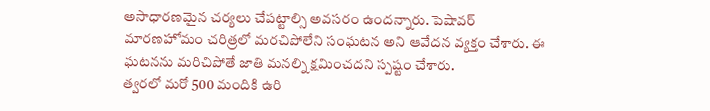అసాధారణమైన చర్యలు చేపట్టాల్సి అవసరం ఉందన్నారు. పెషావర్ మారణహోమం చరిత్రలో మరచిపోలేని సంఘటన అని ఆవేదన వ్యక్తం చేశారు. ఈ ఘటనను మరిచిపోతే జాతి మనల్ని క్షమించదని స్పష్టం చేశారు.
త్వరలో మరో 500 మందికి ఉరి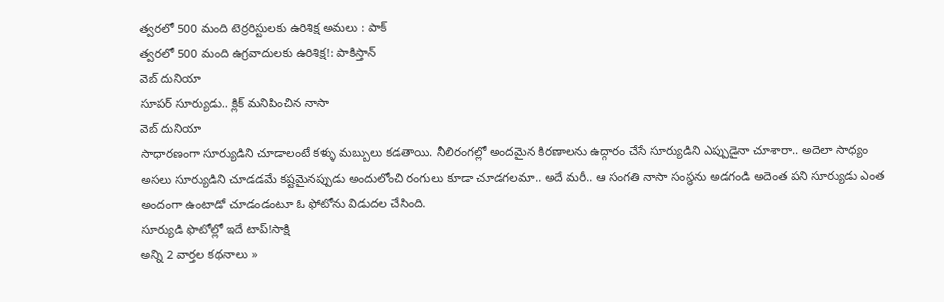త్వరలో 500 మంది టెర్రరిస్టులకు ఉరిశిక్ష అమలు : పాక్
త్వరలో 500 మంది ఉగ్రవాదులకు ఉరిశిక్ష!: పాకిస్తాన్
వెబ్ దునియా
సూపర్ సూర్యుడు.. క్లిక్ మనిపించిన నాసా
వెబ్ దునియా
సాధారణంగా సూర్యుడిని చూడాలంటే కళ్ళు మబ్బులు కడతాయి. నీలిరంగల్లో అందమైన కిరణాలను ఉద్గారం చేసే సూర్యుడిని ఎప్పుడైనా చూశారా.. అదెలా సాధ్యం అసలు సూర్యుడిని చూడడమే కష్టమైనప్పుడు అందులోంచి రంగులు కూడా చూడగలమా.. అదే మరీ.. ఆ సంగతి నాసా సంస్థను అడగండి అదెంత పని సూర్యుడు ఎంత అందంగా ఉంటాడో చూడండంటూ ఓ ఫోటోను విడుదల చేసింది.
సూర్యుడి ఫొటోల్లో ఇదే టాప్!సాక్షి
అన్ని 2 వార్తల కథనాలు »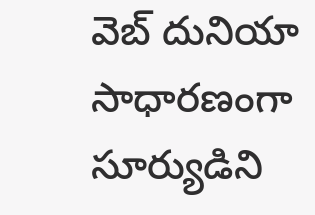వెబ్ దునియా
సాధారణంగా సూర్యుడిని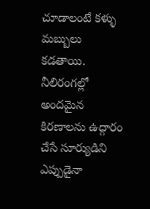చూడాలంటే కళ్ళు మబ్బులు కడతాయి. నీలిరంగల్లో అందమైన కిరణాలను ఉద్గారం చేసే సూర్యుడిని ఎప్పుడైనా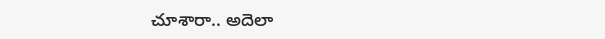చూశారా.. అదెలా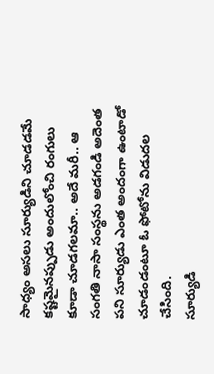సాధ్యం అసలు సూర్యుడిని చూడడమే కష్టమైనప్పుడు అందులోంచి రంగులు కూడా చూడగలమా.. అదే మరీ.. ఆ సంగతి నాసా సంస్థను అడగండి అదెంత పని సూర్యుడు ఎంత అందంగా ఉంటాడో చూడండంటూ ఓ ఫోటోను విడుదల చేసింది.
సూర్యుడి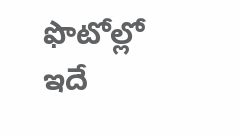ఫొటోల్లో ఇదే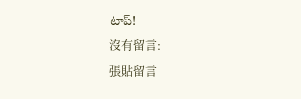టాప్!
沒有留言:
張貼留言